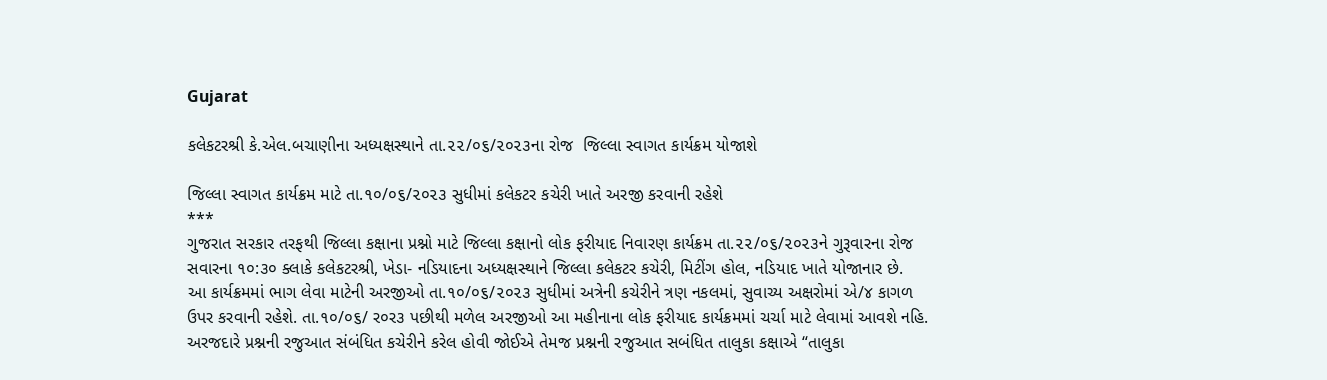Gujarat

કલેકટરશ્રી કે.એલ.બચાણીના અધ્યક્ષસ્થાને તા.૨૨/૦૬/૨૦૨૩ના રોજ  જિલ્લા સ્વાગત કાર્યક્રમ યોજાશે

જિલ્લા સ્વાગત કાર્યક્રમ માટે તા.૧૦/૦૬/૨૦૨૩ સુધીમાં કલેકટર કચેરી ખાતે અરજી કરવાની રહેશે
***
ગુજરાત સરકાર તરફથી જિલ્લા કક્ષાના પ્રશ્નો માટે જિલ્લા કક્ષાનો લોક ફરીયાદ નિવારણ કાર્યક્રમ તા.૨૨/૦૬/૨૦૨૩ને ગુરૂવારના રોજ સવારના ૧૦:૩૦ ક્લાકે કલેકટરશ્રી, ખેડા- નડિયાદના અધ્યક્ષસ્થાને જિલ્લા કલેકટર કચેરી, મિટીંગ હોલ, નડિયાદ ખાતે યોજાનાર છે.
આ કાર્યક્રમમાં ભાગ લેવા માટેની અરજીઓ તા.૧૦/૦૬/૨૦૨૩ સુધીમાં અત્રેની કચેરીને ત્રણ નકલમાં, સુવાચ્ય અક્ષરોમાં એ/૪ કાગળ ઉપર કરવાની રહેશે. તા.૧૦/૦૬/ ર૦ર૩ પછીથી મળેલ અરજીઓ આ મહીનાના લોક ફરીયાદ કાર્યક્રમમાં ચર્ચા માટે લેવામાં આવશે નહિ.
અરજદારે પ્રશ્નની રજુઆત સંબંધિત કચેરીને કરેલ હોવી જોઈએ તેમજ પ્રશ્નની રજુઆત સબંધિત તાલુકા કક્ષાએ “તાલુકા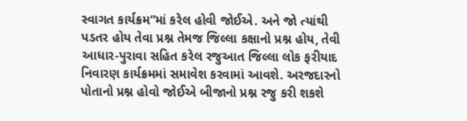સ્વાગત કાર્યક્રમ”માં કરેલ હોવી જોઈએ. અને જો ત્યાંથી પડતર હોય તેવા પ્રશ્ન તેમજ જિલ્લા કક્ષાનો પ્રશ્ન હોય, તેવી આધાર-પુરાવા સહિત કરેલ રજુઆત જિલ્લા લોક ફરીયાદ નિવારણ કાર્યક્રમમાં સમાવેશ કરવામાં આવશે. અરજદારનો પોતાનો પ્રશ્ન હોવો જોઈએ બીજાનો પ્રશ્ન રજુ કરી શકશે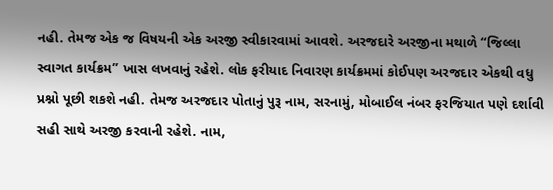નહી. તેમજ એક જ વિષયની એક અરજી સ્વીકારવામાં આવશે. અરજદારે અરજીના મથાળે “જિલ્લા સ્વાગત કાર્યક્રમ” ખાસ લખવાનું રહેશે. લોક ફરીયાદ નિવારણ કાર્યક્રમમાં કોઈપણ અરજદાર એકથી વધુ પ્રશ્નો પૂછી શકશે નહી. તેમજ અરજદાર પોતાનું પુરૂ નામ, સરનામું, મોબાઈલ નંબર ફરજિયાત પણે દર્શાવી સહી સાથે અરજી કરવાની રહેશે. નામ,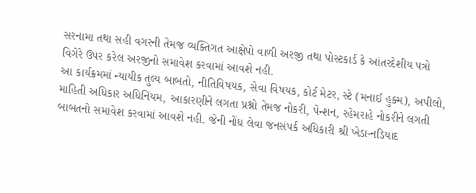સરનામા તથા સહી વગરની તેમજ વ્યક્તિગત આક્ષેપો વાળી અરજી તથા પોસ્ટકાર્ડ કે આંતરદેશીય પત્રો વિગેરે ઉપર કરેલ અરજીનો સમાવેશ કરવામાં આવશે નહી.
આ કાર્યક્રમમાં ન્યાયીક તુલ્ય બાબતો, નીતિવિષયક, સેવા વિષયક, કોર્ટ મેટર, સ્ટે (મનાઈ હુક્મ), અપીલો, માહિતી અધિકાર અધિનિંયમ, આકારણીને લગતા પ્રશ્નો તેમજ નોકરી, પેન્શન, રહેમરાહે નોકરીને લગતી બાબતનો સમાવેશ કરવામાં આવશે નહી. જેની નોંધ લેવા જનસંપર્ક અધિકારી શ્રી ખેડા-નડિયાદ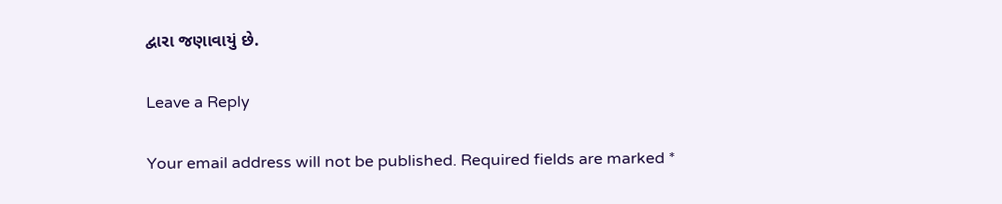દ્વારા જણાવાયું છે.

Leave a Reply

Your email address will not be published. Required fields are marked *